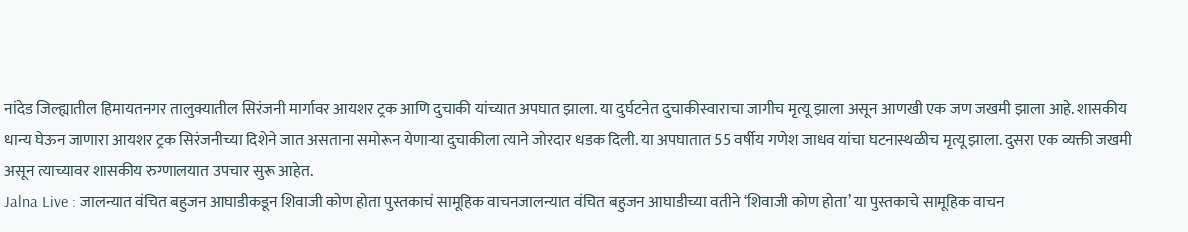नांदेड जिल्ह्यातील हिमायतनगर तालुक्यातील सिरंजनी मार्गावर आयशर ट्रक आणि दुचाकी यांच्यात अपघात झाला. या दुर्घटनेत दुचाकीस्वाराचा जागीच मृत्यू झाला असून आणखी एक जण जखमी झाला आहे. शासकीय धान्य घेऊन जाणारा आयशर ट्रक सिरंजनीच्या दिशेने जात असताना समोरून येणाऱ्या दुचाकीला त्याने जोरदार धडक दिली. या अपघातात 55 वर्षीय गणेश जाधव यांचा घटनास्थळीच मृत्यू झाला. दुसरा एक व्यक्ती जखमी असून त्याच्यावर शासकीय रुग्णालयात उपचार सुरू आहेत.
Jalna Live : जालन्यात वंचित बहुजन आघाडीकडून शिवाजी कोण होता पुस्तकाचं सामूहिक वाचनजालन्यात वंचित बहुजन आघाडीच्या वतीने ‘शिवाजी कोण होता’ या पुस्तकाचे सामूहिक वाचन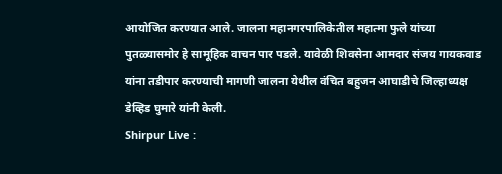आयोजित करण्यात आले. जालना महानगरपालिकेतील महात्मा फुले यांच्या पुतळ्यासमोर हे सामूहिक वाचन पार पडले. यावेळी शिवसेना आमदार संजय गायकवाड यांना तडीपार करण्याची मागणी जालना येथील वंचित बहुजन आघाडीचे जिल्हाध्यक्ष डेव्हिड घुमारे यांनी केली.
Shirpur Live :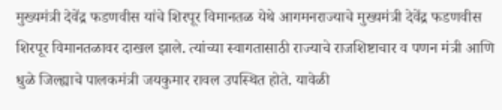मुख्यमंत्री देवेंद्र फडणवीस यांचे शिरपूर विमानतळ येथे आगमनराज्याचे मुख्यमंत्री देवेंद्र फडणवीस शिरपूर विमानतळावर दाखल झाले. त्यांच्या स्वागतासाठी राज्याचे राजशिष्टाचार व पणन मंत्री आणि धुळे जिल्ह्याचे पालकमंत्री जयकुमार रावल उपस्थित होते. यावेळी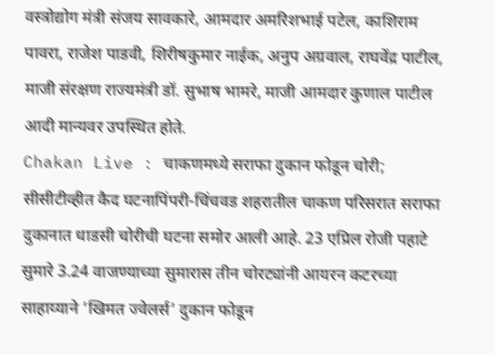वस्त्रोद्योग मंत्री संजय सावकारे, आमदार अमरिशभाई पटेल, काशिराम पावरा, राजेश पाडवी, शिरीषकुमार नाईक, अनुप अग्रवाल, राघवेंद्र पाटील, माजी संरक्षण राज्यमंत्री डॉ. सुभाष भामरे, माजी आमदार कुणाल पाटील आदी मान्यवर उपस्थित होते.
Chakan Live : चाकणमध्ये सराफा दुकान फोडून चोरी; सीसीटीव्हीत कैद घटनापिंपरी-चिंचवड शहरातील चाकण परिसरात सराफा दुकानात धाडसी चोरीची घटना समोर आली आहे. 23 एप्रिल रोजी पहाटे सुमारे 3.24 वाजण्याच्या सुमारास तीन चोरट्यांनी आयरन कटरच्या साहाय्याने ‘खिमत ज्वेलर्स’ दुकान फोडून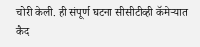चोरी केली. ही संपूर्ण घटना सीसीटीव्ही कॅमेऱ्यात कैद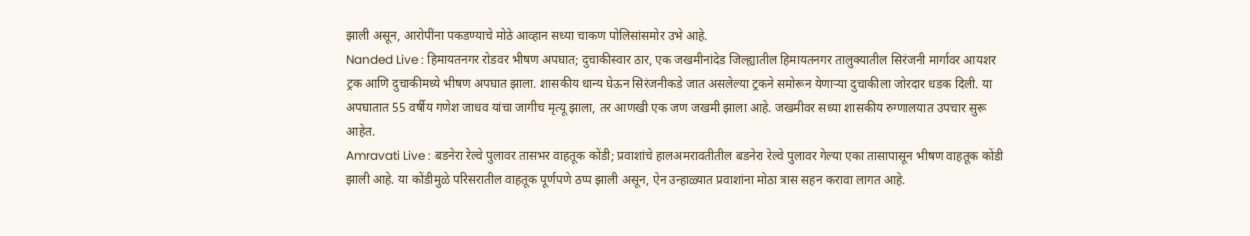झाली असून, आरोपींना पकडण्याचे मोठे आव्हान सध्या चाकण पोलिसांसमोर उभे आहे.
Nanded Live : हिमायतनगर रोडवर भीषण अपघात; दुचाकीस्वार ठार, एक जखमीनांदेड जिल्ह्यातील हिमायतनगर तालुक्यातील सिरंजनी मार्गावर आयशर ट्रक आणि दुचाकीमध्ये भीषण अपघात झाला. शासकीय धान्य घेऊन सिरंजनीकडे जात असलेल्या ट्रकने समोरून येणाऱ्या दुचाकीला जोरदार धडक दिली. या अपघातात 55 वर्षीय गणेश जाधव यांचा जागीच मृत्यू झाला, तर आणखी एक जण जखमी झाला आहे. जखमीवर सध्या शासकीय रुग्णालयात उपचार सुरू आहेत.
Amravati Live : बडनेरा रेल्वे पुलावर तासभर वाहतूक कोंडी; प्रवाशांचे हालअमरावतीतील बडनेरा रेल्वे पुलावर गेल्या एका तासापासून भीषण वाहतूक कोंडी झाली आहे. या कोंडीमुळे परिसरातील वाहतूक पूर्णपणे ठप्प झाली असून, ऐन उन्हाळ्यात प्रवाशांना मोठा त्रास सहन करावा लागत आहे.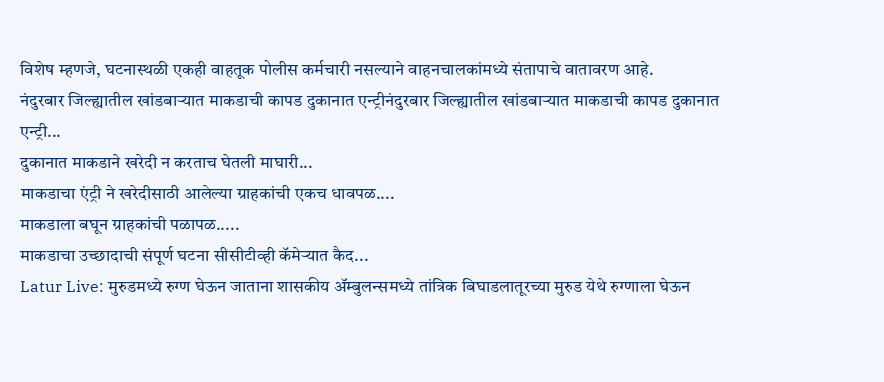विशेष म्हणजे, घटनास्थळी एकही वाहतूक पोलीस कर्मचारी नसल्याने वाहनचालकांमध्ये संतापाचे वातावरण आहे.
नंदुरबार जिल्ह्यातील खांडबाऱ्यात माकडाची कापड दुकानात एन्ट्रीनंदुरबार जिल्ह्यातील खांडबाऱ्यात माकडाची कापड दुकानात एन्ट्री...
दुकानात माकडाने खरेदी न करताच घेतली माघारी...
माकडाचा एंट्री ने खरेदीसाठी आलेल्या ग्राहकांची एकच धावपळ....
माकडाला बघून ग्राहकांची पळापळ.....
माकडाचा उच्छादाची संपूर्ण घटना सीसीटीव्ही कॅमेऱ्यात कैद...
Latur Live: मुरुडमध्ये रुग्ण घेऊन जाताना शासकीय ॲम्बुलन्समध्ये तांत्रिक बिघाडलातूरच्या मुरुड येथे रुग्णाला घेऊन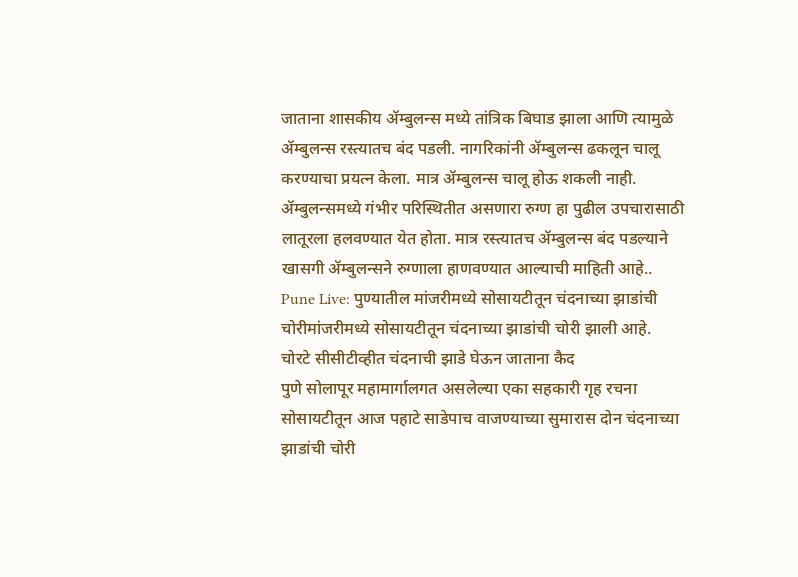जाताना शासकीय ॲम्बुलन्स मध्ये तांत्रिक बिघाड झाला आणि त्यामुळे ॲम्बुलन्स रस्त्यातच बंद पडली. नागरिकांनी ॲम्बुलन्स ढकलून चालू करण्याचा प्रयत्न केला. मात्र ॲम्बुलन्स चालू होऊ शकली नाही. ॲम्बुलन्समध्ये गंभीर परिस्थितीत असणारा रुग्ण हा पुढील उपचारासाठी लातूरला हलवण्यात येत होता. मात्र रस्त्यातच ॲम्बुलन्स बंद पडल्याने खासगी ॲम्बुलन्सने रुग्णाला हाणवण्यात आल्याची माहिती आहे..
Pune Live: पुण्यातील मांजरीमध्ये सोसायटीतून चंदनाच्या झाडांची चोरीमांजरीमध्ये सोसायटीतून चंदनाच्या झाडांची चोरी झाली आहे.
चोरटे सीसीटीव्हीत चंदनाची झाडे घेऊन जाताना कैद
पुणे सोलापूर महामार्गालगत असलेल्या एका सहकारी गृह रचना सोसायटीतून आज पहाटे साडेपाच वाजण्याच्या सुमारास दोन चंदनाच्या झाडांची चोरी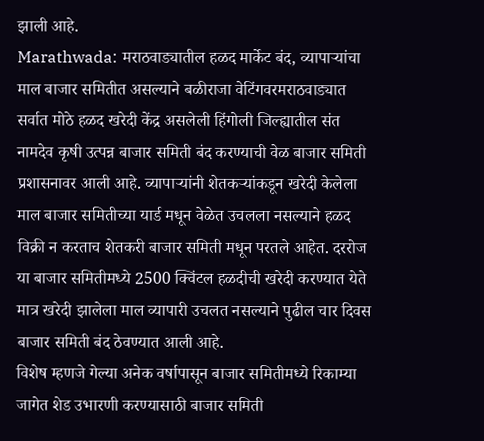झाली आहे.
Marathwada: मराठवाड्यातील हळद मार्केट बंद, व्यापाऱ्यांचा माल बाजार समितीत असल्याने बळीराजा वेटिंगवरमराठवाड्यात सर्वात मोठे हळद खरेदी केंद्र असलेली हिंगोली जिल्ह्यातील संत नामदेव कृषी उत्पन्न बाजार समिती बंद करण्याची वेळ बाजार समिती प्रशासनावर आली आहे. व्यापाऱ्यांनी शेतकऱ्यांकडून खरेदी केलेला माल बाजार समितीच्या यार्ड मधून वेळेत उचलला नसल्याने हळद विक्री न करताच शेतकरी बाजार समिती मधून परतले आहेत. दररोज या बाजार समितीमध्ये 2500 क्विंटल हळदीची खरेदी करण्यात येते मात्र खरेदी झालेला माल व्यापारी उचलत नसल्याने पुढील चार दिवस बाजार समिती बंद ठेवण्यात आली आहे.
विशेष म्हणजे गेल्या अनेक वर्षापासून बाजार समितीमध्ये रिकाम्या जागेत शेड उभारणी करण्यासाठी बाजार समिती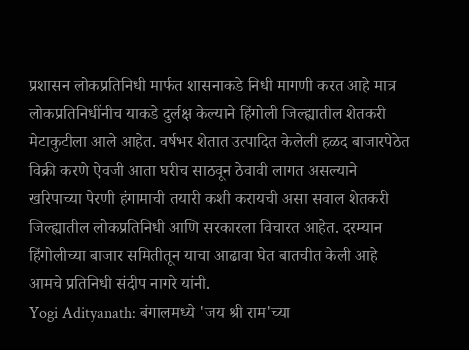प्रशासन लोकप्रतिनिधी मार्फत शासनाकडे निधी मागणी करत आहे मात्र लोकप्रतिनिधींनीच याकडे दुर्लक्ष केल्याने हिंगोली जिल्ह्यातील शेतकरी मेटाकुटीला आले आहेत. वर्षभर शेतात उत्पादित केलेली हळद बाजारपेठेत विक्री करणे ऐवजी आता घरीच साठवून ठेवावी लागत असल्याने खरिपाच्या पेरणी हंगामाची तयारी कशी करायची असा सवाल शेतकरी जिल्ह्यातील लोकप्रतिनिधी आणि सरकारला विचारत आहेत. दरम्यान हिंगोलीच्या बाजार समितीतून याचा आढावा घेत बातचीत केली आहे आमचे प्रतिनिधी संदीप नागरे यांनी.
Yogi Adityanath: बंगालमध्ये 'जय श्री राम'च्या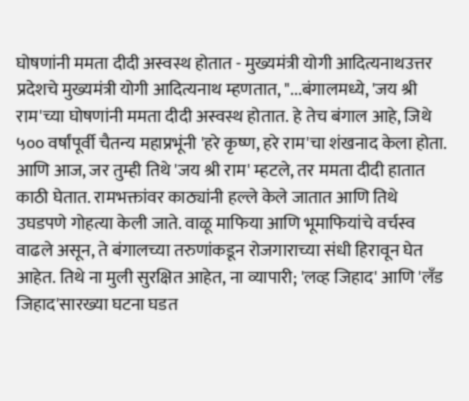घोषणांनी ममता दीदी अस्वस्थ होतात - मुख्यमंत्री योगी आदित्यनाथउत्तर प्रदेशचे मुख्यमंत्री योगी आदित्यनाथ म्हणतात, "...बंगालमध्ये, 'जय श्री राम'च्या घोषणांनी ममता दीदी अस्वस्थ होतात. हे तेच बंगाल आहे, जिथे ५०० वर्षांपूर्वी चैतन्य महाप्रभूंनी 'हरे कृष्ण, हरे राम'चा शंखनाद केला होता. आणि आज, जर तुम्ही तिथे 'जय श्री राम' म्हटले, तर ममता दीदी हातात काठी घेतात. रामभक्तांवर काठ्यांनी हल्ले केले जातात आणि तिथे उघडपणे गोहत्या केली जाते. वाळू माफिया आणि भूमाफियांचे वर्चस्व वाढले असून, ते बंगालच्या तरुणांकडून रोजगाराच्या संधी हिरावून घेत आहेत. तिथे ना मुली सुरक्षित आहेत, ना व्यापारी; 'लव्ह जिहाद' आणि 'लँड जिहाद'सारख्या घटना घडत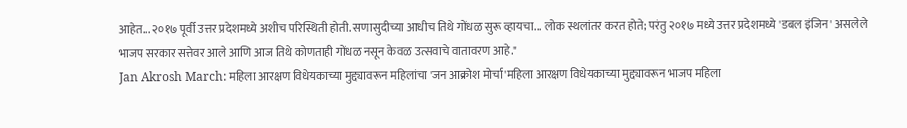आहेत... २०१७ पूर्वी उत्तर प्रदेशमध्ये अशीच परिस्थिती होती. सणासुदीच्या आधीच तिथे गोंधळ सुरू व्हायचा... लोक स्थलांतर करत होते; परंतु २०१७ मध्ये उत्तर प्रदेशमध्ये 'डबल इंजिन' असलेले भाजप सरकार सत्तेवर आले आणि आज तिथे कोणताही गोंधळ नसून केवळ उत्सवाचे वातावरण आहे."
Jan Akrosh March: महिला आरक्षण विधेयकाच्या मुद्द्यावरून महिलांचा 'जन आक्रोश मोर्चा'महिला आरक्षण विधेयकाच्या मुद्द्यावरून भाजप महिला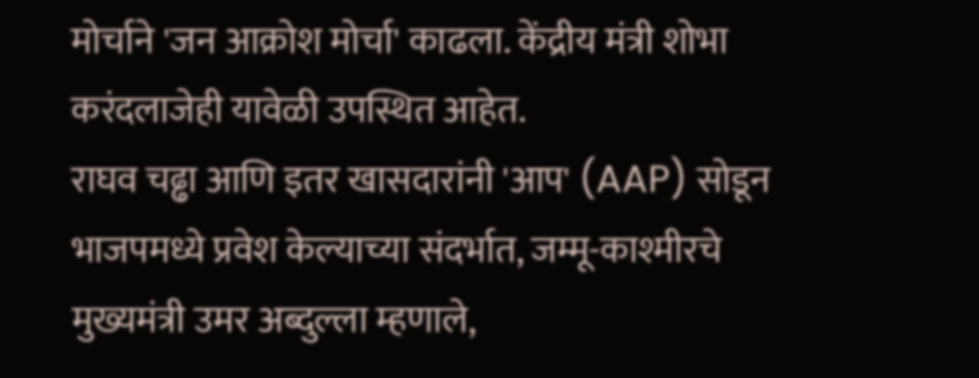मोर्चाने 'जन आक्रोश मोर्चा' काढला. केंद्रीय मंत्री शोभा करंदलाजेही यावेळी उपस्थित आहेत.
राघव चढ्ढा आणि इतर खासदारांनी 'आप' (AAP) सोडून भाजपमध्ये प्रवेश केल्याच्या संदर्भात, जम्मू-काश्मीरचे मुख्यमंत्री उमर अब्दुल्ला म्हणाले,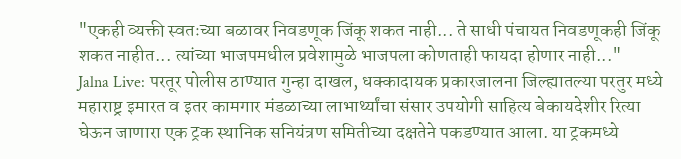"एकही व्यक्ती स्वतःच्या बळावर निवडणूक जिंकू शकत नाही... ते साधी पंचायत निवडणूकही जिंकू शकत नाहीत... त्यांच्या भाजपमधील प्रवेशामुळे भाजपला कोणताही फायदा होणार नाही..."
Jalna Live: परतूर पोलीस ठाण्यात गुन्हा दाखल, धक्कादायक प्रकारजालना जिल्ह्यातल्या परतुर मध्ये महाराष्ट्र इमारत व इतर कामगार मंडळाच्या लाभार्थ्यांचा संसार उपयोगी साहित्य बेकायदेशीर रित्या घेऊन जाणारा एक ट्रक स्थानिक सनियंत्रण समितीच्या दक्षतेने पकडण्यात आला. या ट्रकमध्ये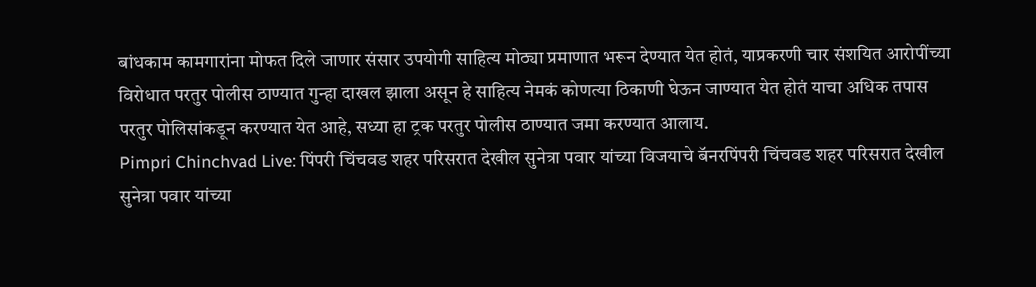बांधकाम कामगारांना मोफत दिले जाणार संसार उपयोगी साहित्य मोठ्या प्रमाणात भरून देण्यात येत होतं, याप्रकरणी चार संशयित आरोपींच्या विरोधात परतुर पोलीस ठाण्यात गुन्हा दाखल झाला असून हे साहित्य नेमकं कोणत्या ठिकाणी घेऊन जाण्यात येत होतं याचा अधिक तपास परतुर पोलिसांकडून करण्यात येत आहे, सध्या हा ट्रक परतुर पोलीस ठाण्यात जमा करण्यात आलाय.
Pimpri Chinchvad Live: पिंपरी चिंचवड शहर परिसरात देखील सुनेत्रा पवार यांच्या विजयाचे बॅनरपिंपरी चिंचवड शहर परिसरात देखील सुनेत्रा पवार यांच्या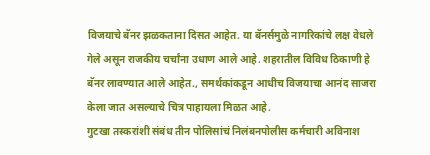विजयाचे बॅनर झळकताना दिसत आहेत. या बॅनर्समुळे नागरिकांचे लक्ष वेधले गेले असून राजकीय चर्चांना उधाण आले आहे. शहरातील विविध ठिकाणी हे बॅनर लावण्यात आले आहेत., समर्थकांकडून आधीच विजयाचा आनंद साजरा केला जात असल्याचे चित्र पाहायला मिळत आहे.
गुटखा तस्करांशी संबंध तीन पोलिसांचं निलंबनपोलीस कर्मचारी अविनाश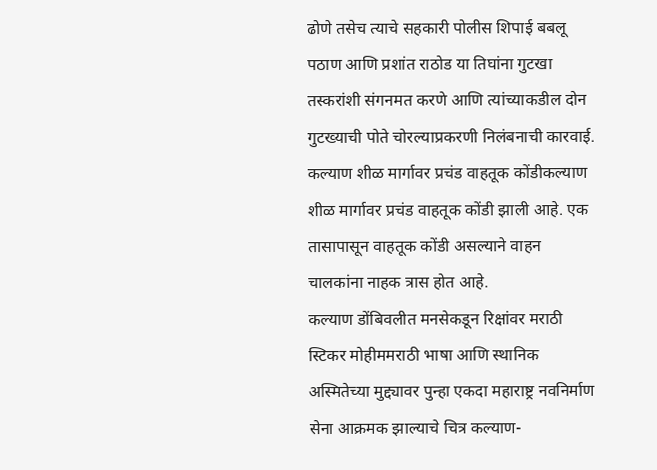ढोणे तसेच त्याचे सहकारी पोलीस शिपाई बबलू पठाण आणि प्रशांत राठोड या तिघांना गुटखा तस्करांशी संगनमत करणे आणि त्यांच्याकडील दोन गुटख्याची पोते चोरल्याप्रकरणी निलंबनाची कारवाई.
कल्याण शीळ मार्गावर प्रचंड वाहतूक कोंडीकल्याण शीळ मार्गावर प्रचंड वाहतूक कोंडी झाली आहे. एक तासापासून वाहतूक कोंडी असल्याने वाहन चालकांना नाहक त्रास होत आहे.
कल्याण डोंबिवलीत मनसेकडून रिक्षांवर मराठी स्टिकर मोहीममराठी भाषा आणि स्थानिक अस्मितेच्या मुद्द्यावर पुन्हा एकदा महाराष्ट्र नवनिर्माण सेना आक्रमक झाल्याचे चित्र कल्याण-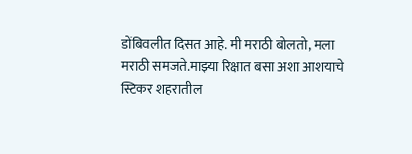डोंबिवलीत दिसत आहे. मी मराठी बोलतो, मला मराठी समजते.माझ्या रिक्षात बसा अशा आशयाचे स्टिकर शहरातील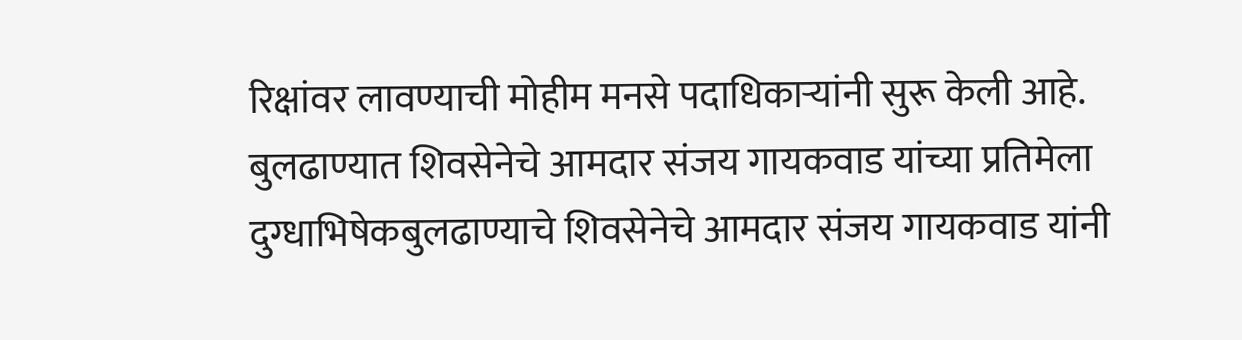रिक्षांवर लावण्याची मोहीम मनसे पदाधिकाऱ्यांनी सुरू केली आहे.
बुलढाण्यात शिवसेनेचे आमदार संजय गायकवाड यांच्या प्रतिमेला दुग्धाभिषेकबुलढाण्याचे शिवसेनेचे आमदार संजय गायकवाड यांनी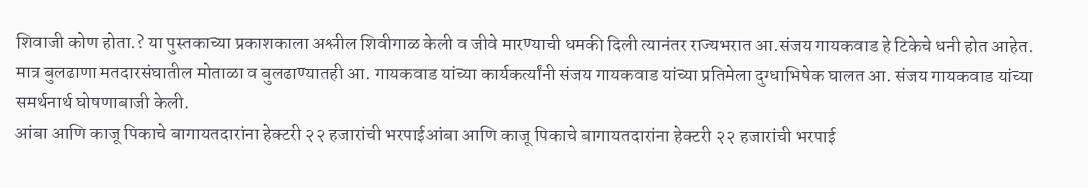शिवाजी कोण होता.? या पुस्तकाच्या प्रकाशकाला अश्लील शिवीगाळ केली व जीवे मारण्याची धमकी दिली त्यानंतर राज्यभरात आ.संजय गायकवाड हे टिकेचे धनी होत आहेत.
मात्र बुलढाणा मतदारसंघातील मोताळा व बुलढाण्यातही आ. गायकवाड यांच्या कार्यकर्त्यांनी संजय गायकवाड यांच्या प्रतिमेला दुग्धाभिषेक घालत आ. संजय गायकवाड यांच्या समर्थनार्थ घोषणाबाजी केली.
आंबा आणि काजू पिकाचे बागायतदारांना हेक्टरी २२ हजारांची भरपाईआंबा आणि काजू पिकाचे बागायतदारांना हेक्टरी २२ हजारांची भरपाई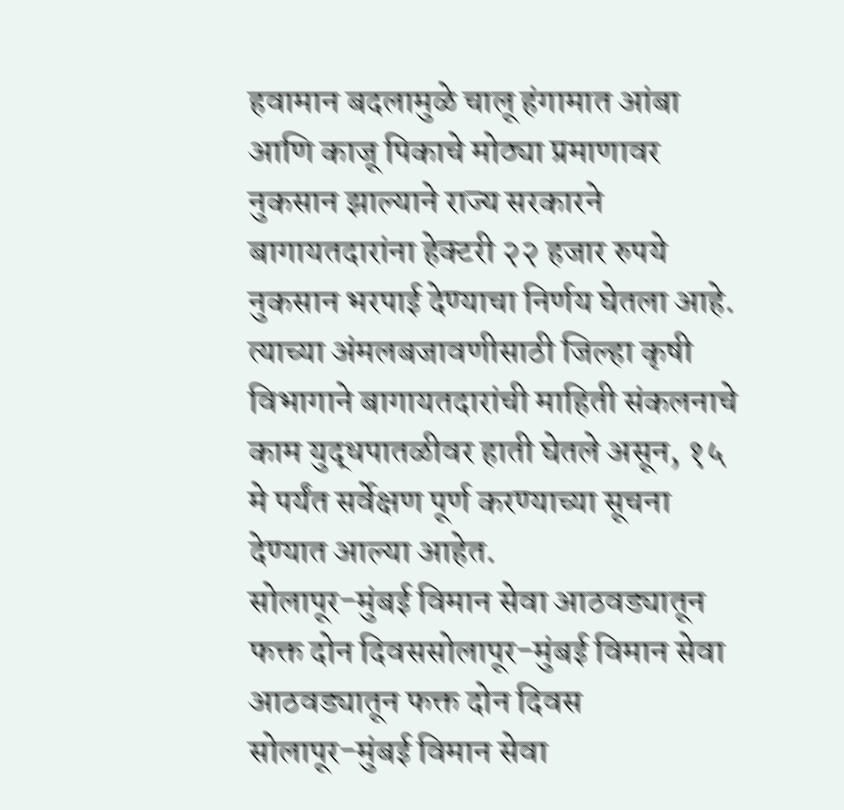हवामान बदलामुळे चालू हंगामात आंबा आणि काजू पिकाचे मोठ्या प्रमाणावर नुकसान झाल्याने राज्य सरकारने बागायतदारांना हेक्टरी २२ हजार रुपये नुकसान भरपाई देण्याचा निर्णय घेतला आहे. त्याच्या अंमलबजावणीसाठी जिल्हा कृषी विभागाने बागायतदारांची माहिती संकलनाचे काम युद्धपातळीवर हाती घेतले असून, १५ मे पर्यंत सर्वेक्षण पूर्ण करण्याच्या सूचना देण्यात आल्या आहेत.
सोलापूर-मुंबई विमान सेवा आठवड्यातून फक्त दोन दिवससोलापूर-मुंबई विमान सेवा आठवड्यातून फक्त दोन दिवस
सोलापूर-मुंबई विमान सेवा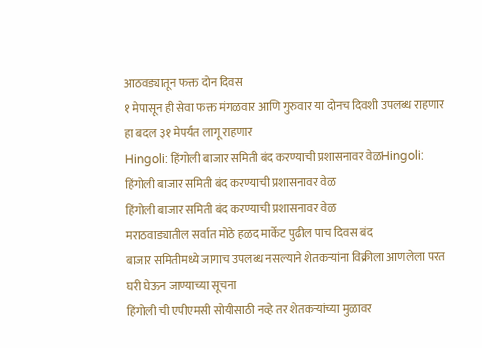आठवड्यातून फक्त दोन दिवस
१ मेपासून ही सेवा फक्त मंगळवार आणि गुरुवार या दोनच दिवशी उपलब्ध राहणार
हा बदल ३१ मेपर्यंत लागू राहणार
Hingoli: हिंगोली बाजार समिती बंद करण्याची प्रशासनावर वेळHingoli: हिंगोली बाजार समिती बंद करण्याची प्रशासनावर वेळ
हिंगोली बाजार समिती बंद करण्याची प्रशासनावर वेळ
मराठवाड्यातील सर्वात मोठे हळद मार्केट पुढील पाच दिवस बंद
बाजार समितीमध्ये जागाच उपलब्ध नसल्याने शेतकऱ्यांना विक्रीला आणलेला परत घरी घेऊन जाण्याच्या सूचना
हिंगोली ची एपीएमसी सोयीसाठी नव्हे तर शेतकऱ्यांच्या मुळावर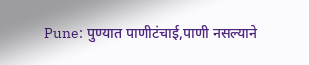Pune: पुण्यात पाणीटंचाई,पाणी नसल्याने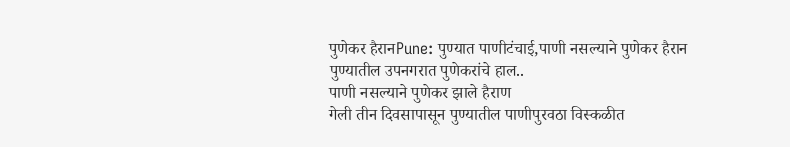पुणेकर हैरानPune: पुण्यात पाणीटंचाई,पाणी नसल्याने पुणेकर हैरान
पुण्यातील उपनगरात पुणेकरांचे हाल..
पाणी नसल्याने पुणेकर झाले हैराण
गेली तीन दिवसापासून पुण्यातील पाणीपुरवठा विस्कळीत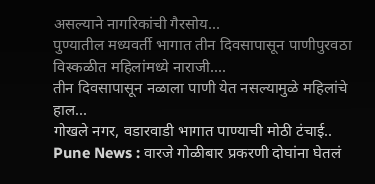असल्याने नागरिकांची गैरसोय...
पुण्यातील मध्यवर्ती भागात तीन दिवसापासून पाणीपुरवठा विस्कळीत महिलांमध्ये नाराजी....
तीन दिवसापासून नळाला पाणी येत नसल्यामुळे महिलांचे हाल...
गोखले नगर, वडारवाडी भागात पाण्याची मोठी टंचाई..
Pune News : वारजे गोळीबार प्रकरणी दोघांना घेतलं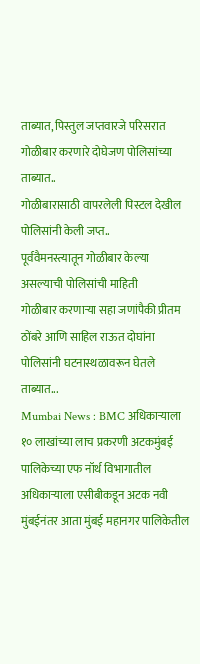ताब्यात, पिस्तुल जप्तवारजे परिसरात गोळीबार करणारे दोघेजण पोलिसांच्या ताब्यात..
गोळीबारासाठी वापरलेली पिस्टल देखील पोलिसांनी केली जप्त..
पूर्ववैमनस्त्यातून गोळीबार केल्या असल्याची पोलिसांची माहिती
गोळीबार करणाऱ्या सहा जणांपैकी प्रीतम ठोंबरे आणि साहिल राऊत दोघांना पोलिसांनी घटनास्थळावरून घेतले ताब्यात...
Mumbai News : BMC अधिकाऱ्याला १० लाखांच्या लाच प्रकरणी अटकमुंबई पालिकेच्या एफ नॉर्थ विभागातील अधिकाऱ्याला एसीबीकडून अटक नवी मुंबईनंतर आता मुंबई महानगर पालिकेतील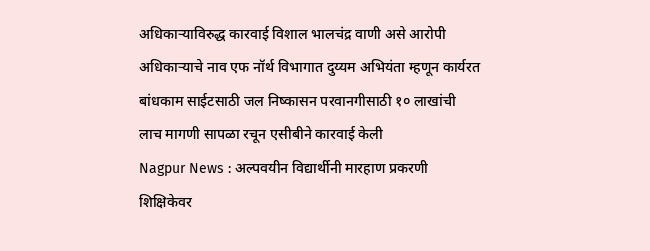अधिकाऱ्याविरुद्ध कारवाई विशाल भालचंद्र वाणी असे आरोपी अधिकाऱ्याचे नाव एफ नॉर्थ विभागात दुय्यम अभियंता म्हणून कार्यरत बांधकाम साईटसाठी जल निष्कासन परवानगीसाठी १० लाखांची लाच मागणी सापळा रचून एसीबीने कारवाई केली
Nagpur News : अल्पवयीन विद्यार्थीनी मारहाण प्रकरणी शिक्षिकेवर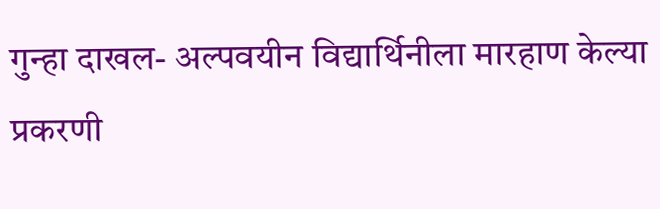गुन्हा दाखल- अल्पवयीन विद्यार्थिनीला मारहाण केल्या प्रकरणी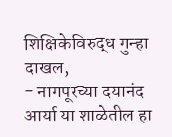शिक्षिकेविरुद्ध गुन्हा दाखल,
- नागपूरच्या दयानंद आर्या या शाळेतील हा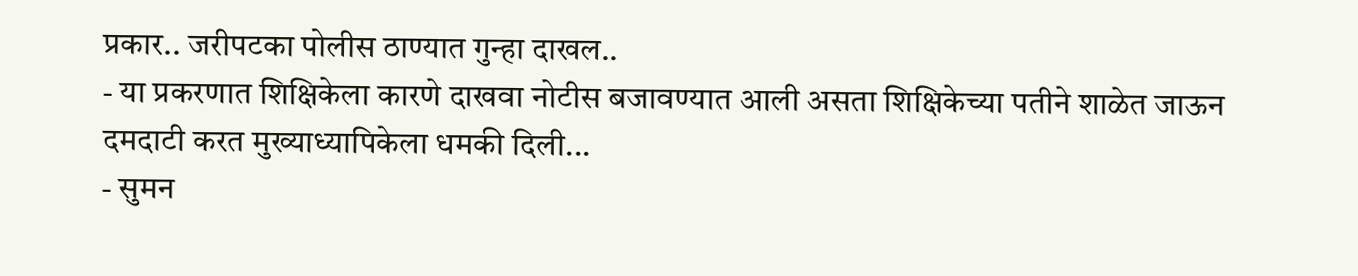प्रकार.. जरीपटका पोलीस ठाण्यात गुन्हा दाखल..
- या प्रकरणात शिक्षिकेला कारणे दाखवा नोटीस बजावण्यात आली असता शिक्षिकेच्या पतीने शाळेत जाऊन दमदाटी करत मुख्याध्यापिकेला धमकी दिली...
- सुमन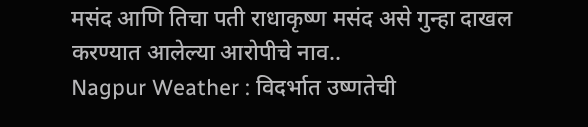मसंद आणि तिचा पती राधाकृष्ण मसंद असे गुन्हा दाखल करण्यात आलेल्या आरोपीचे नाव..
Nagpur Weather : विदर्भात उष्णतेची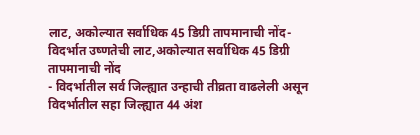लाट, अकोल्यात सर्वाधिक 45 डिग्री तापमानाची नोंद- विदर्भात उष्णतेची लाट,अकोल्यात सर्वाधिक 45 डिग्री तापमानाची नोंद
- विदर्भातील सर्व जिल्ह्यात उन्हाची तीव्रता वाढलेली असून विदर्भातील सहा जिल्ह्यात 44 अंश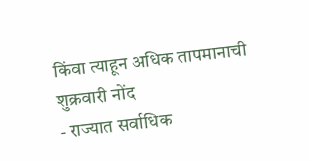किंवा त्याहून अधिक तापमानाची शुक्रवारी नोंद
- राज्यात सर्वाधिक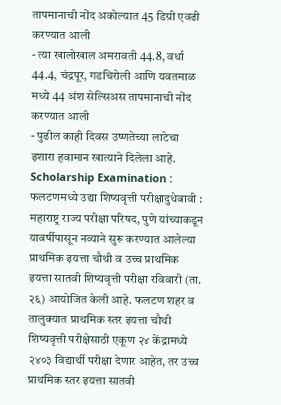तापमानाची नोंद अकोल्यात 45 डिग्री एवढी करण्यात आली
- त्या खालोखाल अमरावती 44.8, वर्धा 44.4, चंद्रपूर, गडचिरोली आणि यवतमाळ मध्ये 44 अंश सेल्सिअस तापमानाची नोंद करण्यात आली
- पुढील काही दिवस उष्णतेच्या लाटेचा इशारा हवामान खात्याने दिलेला आहे.
Scholarship Examination : फलटणमध्ये उद्या शिष्यवृत्ती परीक्षादुधेबावी : महाराष्ट्र राज्य परीक्षा परिषद, पुणे यांच्याकडून यावर्षीपासून नव्याने सुरू करण्यात आलेल्या प्राथमिक इयत्ता चौथी व उच्च प्राथमिक इयत्ता सातवी शिष्यवृत्ती परीक्षा रविवारी (ता. २६) आयोजित केली आहे. फलटण शहर व तालुक्यात प्राथमिक स्तर इयत्ता चौथी शिष्यवृत्ती परीक्षेसाठी एकूण २४ केंद्रामध्ये २४०३ विद्यार्थी परीक्षा देणार आहेत, तर उच्च प्राथमिक स्तर इयत्ता सातवी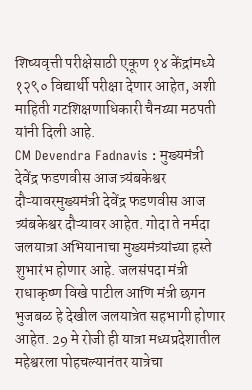शिष्यवृत्ती परीक्षेसाठी एकूण १४ केंद्रांमध्ये १२९० विद्यार्थी परीक्षा देणार आहेत, अशी माहिती गटशिक्षणाधिकारी चैनय्या मठपती यांनी दिली आहे.
CM Devendra Fadnavis : मुख्यमंत्री देवेंद्र फडणवीस आज त्र्यंबकेश्वर दौऱ्यावरमुख्यमंत्री देवेंद्र फडणवीस आज त्र्यंबकेश्वर दौऱ्यावर आहेत. गोदा ते नर्मदा जलयात्रा अभियानाचा मुख्यमंत्र्यांच्या हस्ते शुभारंभ होणार आहे. जलसंपदा मंत्री राधाकृष्ण विखे पाटील आणि मंत्री छगन भुजबळ हे देखील जलयात्रेत सहभागी होणार आहेत. 29 मे रोजी ही यात्रा मध्यप्रदेशातील महेश्वरला पोहचल्यानंतर यात्रेचा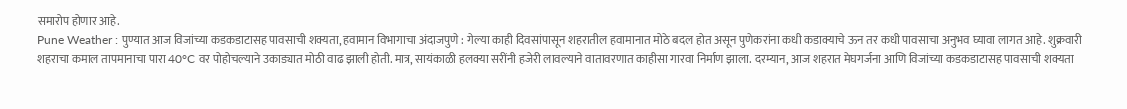समारोप होणार आहे.
Pune Weather : पुण्यात आज विजांच्या कडकडाटासह पावसाची शक्यता, हवामान विभागाचा अंदाजपुणे : गेल्या काही दिवसांपासून शहरातील हवामानात मोठे बदल होत असून पुणेकरांना कधी कडाक्याचे ऊन तर कधी पावसाचा अनुभव घ्यावा लागत आहे. शुक्रवारी शहराचा कमाल तापमानाचा पारा 40°C वर पोहोचल्याने उकाड्यात मोठी वाढ झाली होती. मात्र, सायंकाळी हलक्या सरींनी हजेरी लावल्याने वातावरणात काहीसा गारवा निर्माण झाला. दरम्यान, आज शहरात मेघगर्जना आणि विजांच्या कडकडाटासह पावसाची शक्यता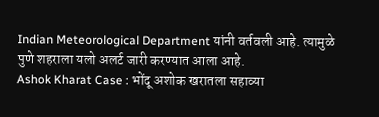Indian Meteorological Department यांनी वर्तवली आहे. त्यामुळे पुणे शहराला यलो अलर्ट जारी करण्यात आला आहे.
Ashok Kharat Case : भोंदू अशोक खरातला सहाव्या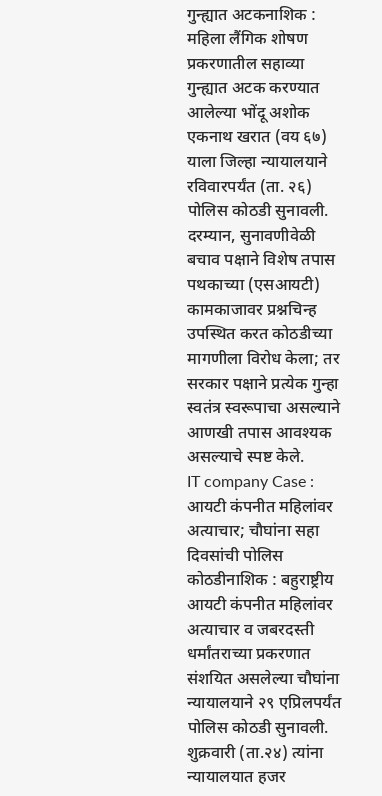गुन्ह्यात अटकनाशिक : महिला लैंगिक शोषण प्रकरणातील सहाव्या गुन्ह्यात अटक करण्यात आलेल्या भोंदू अशोक एकनाथ खरात (वय ६७) याला जिल्हा न्यायालयाने रविवारपर्यंत (ता. २६) पोलिस कोठडी सुनावली. दरम्यान, सुनावणीवेळी बचाव पक्षाने विशेष तपास पथकाच्या (एसआयटी) कामकाजावर प्रश्नचिन्ह उपस्थित करत कोठडीच्या मागणीला विरोध केला; तर सरकार पक्षाने प्रत्येक गुन्हा स्वतंत्र स्वरूपाचा असल्याने आणखी तपास आवश्यक असल्याचे स्पष्ट केले.
IT company Case : आयटी कंपनीत महिलांवर अत्याचार; चौघांना सहा दिवसांची पोलिस कोठडीनाशिक : बहुराष्ट्रीय आयटी कंपनीत महिलांवर अत्याचार व जबरदस्ती धर्मांतराच्या प्रकरणात संशयित असलेल्या चौघांना न्यायालयाने २९ एप्रिलपर्यंत पोलिस कोठडी सुनावली. शुक्रवारी (ता.२४) त्यांना न्यायालयात हजर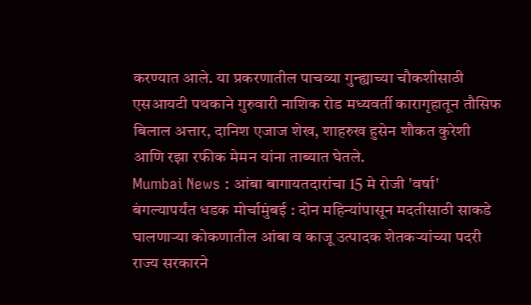करण्यात आले. या प्रकरणातील पाचव्या गुन्ह्याच्या चौकशीसाठी एसआयटी पथकाने गुरुवारी नाशिक रोड मध्यवर्ती कारागृहातून तौसिफ बिलाल अत्तार, दानिश एजाज शेख, शाहरुख हुसेन शौकत कुरेशी आणि रझा रफीक मेमन यांना ताब्यात घेतले.
Mumbai News : आंबा बागायतदारांचा 15 मे रोजी 'वर्षा' बंगल्यापर्यंत धडक मोर्चामुंबई : दोन महिन्यांपासून मदतीसाठी साकडे घालणाऱ्या कोकणातील आंबा व काजू उत्पादक शेतकऱ्यांच्या पदरी राज्य सरकारने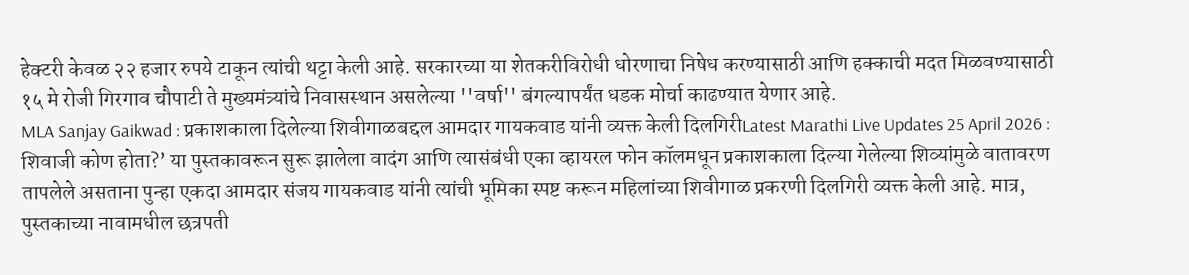हेक्टरी केवळ २२ हजार रुपये टाकून त्यांची थट्टा केली आहे. सरकारच्या या शेतकरीविरोधी धोरणाचा निषेध करण्यासाठी आणि हक्काची मदत मिळवण्यासाठी १५ मे रोजी गिरगाव चौपाटी ते मुख्यमंत्र्यांचे निवासस्थान असलेल्या ''वर्षा'' बंगल्यापर्यंत धडक मोर्चा काढण्यात येणार आहे.
MLA Sanjay Gaikwad : प्रकाशकाला दिलेल्या शिवीगाळबद्दल आमदार गायकवाड यांनी व्यक्त केली दिलगिरीLatest Marathi Live Updates 25 April 2026 : शिवाजी कोण होता?’ या पुस्तकावरून सुरू झालेला वादंग आणि त्यासंबंधी एका व्हायरल फोन कॉलमधून प्रकाशकाला दिल्या गेलेल्या शिव्यांमुळे वातावरण तापलेले असताना पुन्हा एकदा आमदार संजय गायकवाड यांनी त्यांची भूमिका स्पष्ट करून महिलांच्या शिवीगाळ प्रकरणी दिलगिरी व्यक्त केली आहे. मात्र, पुस्तकाच्या नावामधील छत्रपती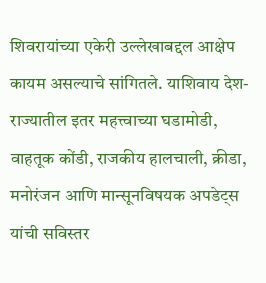शिवरायांच्या एकेरी उल्लेखाबद्दल आक्षेप कायम असल्याचे सांगितले. याशिवाय देश-राज्यातील इतर महत्त्वाच्या घडामोडी, वाहतूक कोंडी, राजकीय हालचाली, क्रीडा, मनोरंजन आणि मान्सूनविषयक अपडेट्स यांची सविस्तर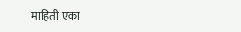माहिती एका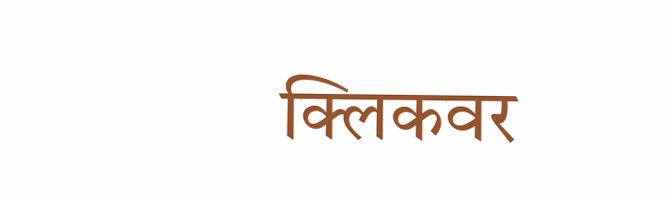क्लिकवर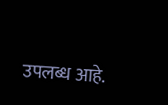उपलब्ध आहे.